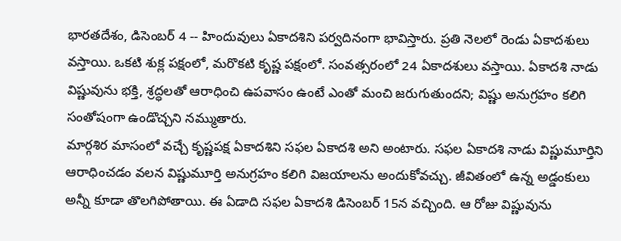భారతదేశం, డిసెంబర్ 4 -- హిందువులు ఏకాదశిని పర్వదినంగా భావిస్తారు. ప్రతి నెలలో రెండు ఏకాదశులు వస్తాయి. ఒకటి శుక్ల పక్షంలో, మరొకటి కృష్ణ పక్షంలో. సంవత్సరంలో 24 ఏకాదశులు వస్తాయి. ఏకాదశి నాడు విష్ణువును భక్తి, శ్రద్ధలతో ఆరాధించి ఉపవాసం ఉంటే ఎంతో మంచి జరుగుతుందని; విష్ణు అనుగ్రహం కలిగి సంతోషంగా ఉండొచ్చని నమ్ముతారు.
మార్గశిర మాసంలో వచ్చే కృష్ణపక్ష ఏకాదశిని సఫల ఏకాదశి అని అంటారు. సఫల ఏకాదశి నాడు విష్ణుమూర్తిని ఆరాధించడం వలన విష్ణుమూర్తి అనుగ్రహం కలిగి విజయాలను అందుకోవచ్చు. జీవితంలో ఉన్న అడ్డంకులు అన్నీ కూడా తొలగిపోతాయి. ఈ ఏడాది సఫల ఏకాదశి డిసెంబర్ 15న వచ్చింది. ఆ రోజు విష్ణువును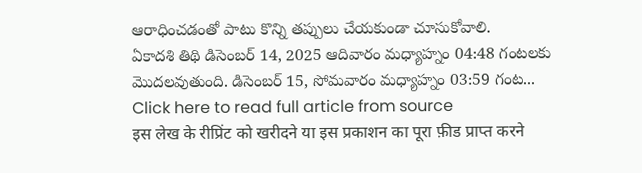ఆరాధించడంతో పాటు కొన్ని తప్పులు చేయకుండా చూసుకోవాలి.
ఏకాదశి తిథి డిసెంబర్ 14, 2025 ఆదివారం మధ్యాహ్నం 04:48 గంటలకు మొదలవుతుంది. డిసెంబర్ 15, సోమవారం మధ్యాహ్నం 03:59 గంట...
Click here to read full article from source
इस लेख के रीप्रिंट को खरीदने या इस प्रकाशन का पूरा फ़ीड प्राप्त करने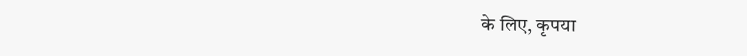के लिए, कृपया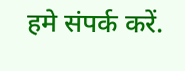हमे संपर्क करें.